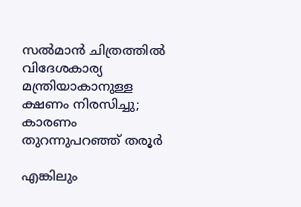സല്‍മാന്‍ ചിത്രത്തില്‍ വിദേശകാര്യ മന്ത്രിയാകാനുള്ള ക്ഷണം നിരസിച്ചു; കാരണം തുറന്നുപറഞ്ഞ് തരൂര്‍

എങ്കിലും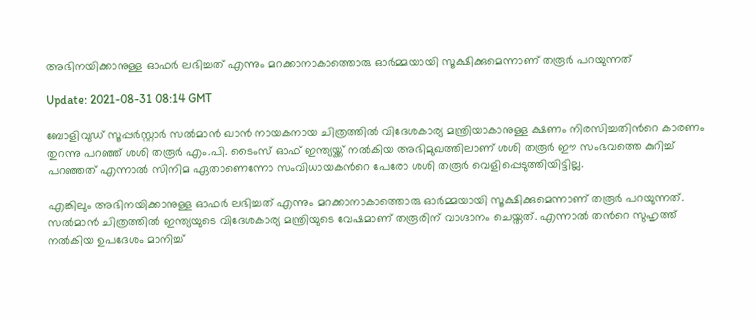അഭിനയിക്കാനുള്ള ഓഫര്‍ ലഭിച്ചത് എന്നും മറക്കാനാകാത്തൊരു ഓര്‍മ്മയായി സൂക്ഷിക്കുമെന്നാണ് തരൂര്‍ പറയുന്നത്

Update: 2021-08-31 08:14 GMT

ബോളിവുഡ് സൂപ്പര്‍സ്റ്റാര്‍ സല്‍മാന്‍ ഖാന്‍ നായകനായ ചിത്രത്തില്‍ വിദേശകാര്യ മന്ത്രിയാകാനുള്ള ക്ഷണം നിരസിച്ചതിന്‍റെ കാരണം തുറന്നു പറഞ്ഞ് ശശി തരൂര്‍ എം.പി. ടൈംസ് ഓഫ് ഇന്ത്യയ്ക്ക് നല്‍കിയ അഭിമുഖത്തിലാണ് ശശി തരൂര്‍ ഈ സംഭവത്തെ കുറിച്ച് പറഞ്ഞത് എന്നാല്‍ സിനിമ ഏതാണെന്നോ സംവിധായകന്‍റെ പേരോ ശശി തരൂര്‍ വെളിപ്പെടുത്തിയിട്ടില്ല.

എങ്കിലും അഭിനയിക്കാനുള്ള ഓഫര്‍ ലഭിച്ചത് എന്നും മറക്കാനാകാത്തൊരു ഓര്‍മ്മയായി സൂക്ഷിക്കുമെന്നാണ് തരൂര്‍ പറയുന്നത്. സല്‍മാന്‍ ചിത്രത്തില്‍ ഇന്ത്യയുടെ വിദേശകാര്യ മന്ത്രിയുടെ വേഷമാണ് തരൂരിന് വാഗ്ദാനം ചെയ്തത്. എന്നാല്‍ തന്‍റെ സുഹൃത്ത് നല്‍കിയ ഉപദേശം മാനിച്ച്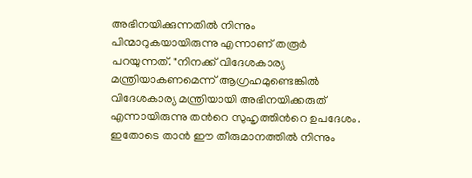അഭിനയിക്കുന്നതില്‍ നിന്നും പിന്മാറുകയായിരുന്നു എന്നാണ് തരൂര്‍ പറയുന്നത്. "നിനക്ക് വിദേശകാര്യ മന്ത്രിയാകണമെന്ന് ആഗ്രഹമുണ്ടെങ്കില്‍ വിദേശകാര്യ മന്ത്രിയായി അഭിനയിക്കരുത് എന്നായിരുന്നു തന്‍റെ സുഹൃത്തിന്‍റെ ഉപദേശം. ഇതോടെ താന്‍ ഈ തീരുമാനത്തില്‍ നിന്നും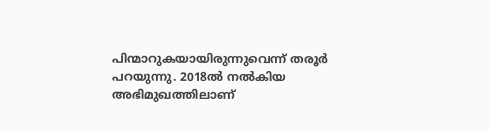പിന്മാറുകയായിരുന്നുവെന്ന് തരൂര്‍ പറയുന്നു. 2018ല്‍ നല്‍കിയ അഭിമുഖത്തിലാണ്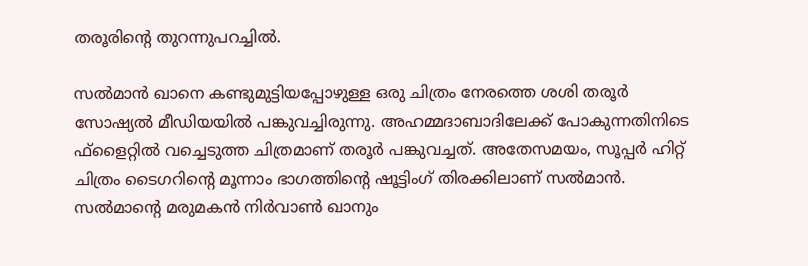തരൂരിന്‍റെ തുറന്നുപറച്ചില്‍.

സല്‍മാന്‍ ഖാനെ കണ്ടുമുട്ടിയപ്പോഴുള്ള ഒരു ചിത്രം നേരത്തെ ശശി തരൂര്‍ സോഷ്യല്‍ മീഡിയയില്‍ പങ്കുവച്ചിരുന്നു. അഹമ്മദാബാദിലേക്ക് പോകുന്നതിനിടെ ഫ്‌ളൈറ്റില്‍ വച്ചെടുത്ത ചിത്രമാണ് തരൂര്‍ പങ്കുവച്ചത്. അതേസമയം, സൂപ്പര്‍ ഹിറ്റ് ചിത്രം ടൈഗറിന്‍റെ മൂന്നാം ഭാഗത്തിന്‍റെ ഷൂട്ടിംഗ് തിരക്കിലാണ് സല്‍മാന്‍. സല്‍മാന്‍റെ മരുമകന്‍ നിര്‍വാണ്‍ ഖാനും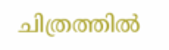ചിത്രത്തില്‍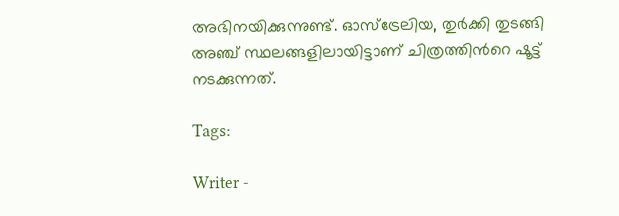അഭിനയിക്കുന്നുണ്ട്. ഓസ്ട്രേലിയ, തുര്‍ക്കി തുടങ്ങി അഞ്ച് സ്ഥലങ്ങളിലായിട്ടാണ് ചിത്രത്തിന്‍റെ ഷൂട്ട് നടക്കുന്നത്.

Tags:

Writer -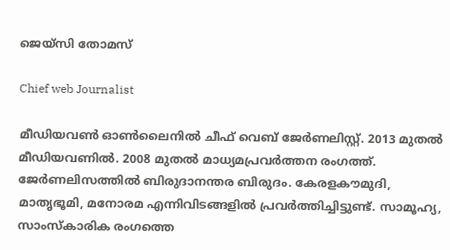ജെയ്സി തോമസ്

Chief web Journalist

മീഡിയവൺ ഓൺലൈനിൽ ചീഫ് വെബ് ജേർണലിസ്റ്റ്. 2013 മുതൽ മീഡിയവണിൽ. 2008 മുതൽ മാധ്യമപ്രവർത്തന രംഗത്ത്. ജേർണലിസത്തിൽ ബിരുദാനന്തര ബിരുദം. കേരളകൗമുദി, മാതൃഭൂമി, മനോരമ എന്നിവിടങ്ങളിൽ പ്രവർത്തിച്ചിട്ടുണ്ട്. സാമൂഹ്യ, സാംസ്‌കാരിക രംഗത്തെ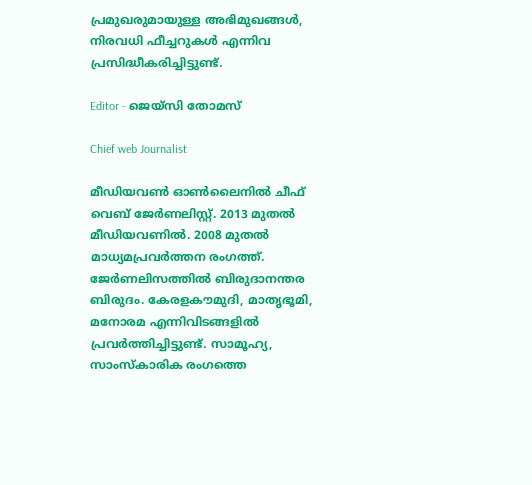പ്രമുഖരുമായുള്ള അഭിമുഖങ്ങൾ, നിരവധി ഫീച്ചറുകൾ എന്നിവ പ്രസിദ്ധീകരിച്ചിട്ടുണ്ട്.

Editor - ജെയ്സി തോമസ്

Chief web Journalist

മീഡിയവൺ ഓൺലൈനിൽ ചീഫ് വെബ് ജേർണലിസ്റ്റ്. 2013 മുതൽ മീഡിയവണിൽ. 2008 മുതൽ മാധ്യമപ്രവർത്തന രംഗത്ത്. ജേർണലിസത്തിൽ ബിരുദാനന്തര ബിരുദം. കേരളകൗമുദി, മാതൃഭൂമി, മനോരമ എന്നിവിടങ്ങളിൽ പ്രവർത്തിച്ചിട്ടുണ്ട്. സാമൂഹ്യ, സാംസ്‌കാരിക രംഗത്തെ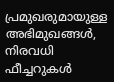പ്രമുഖരുമായുള്ള അഭിമുഖങ്ങൾ, നിരവധി ഫീച്ചറുകൾ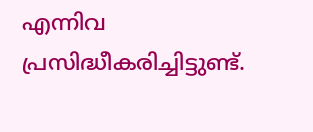എന്നിവ പ്രസിദ്ധീകരിച്ചിട്ടുണ്ട്.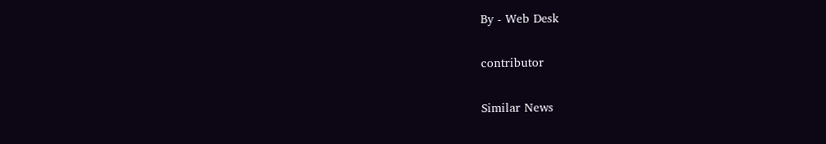By - Web Desk

contributor

Similar News